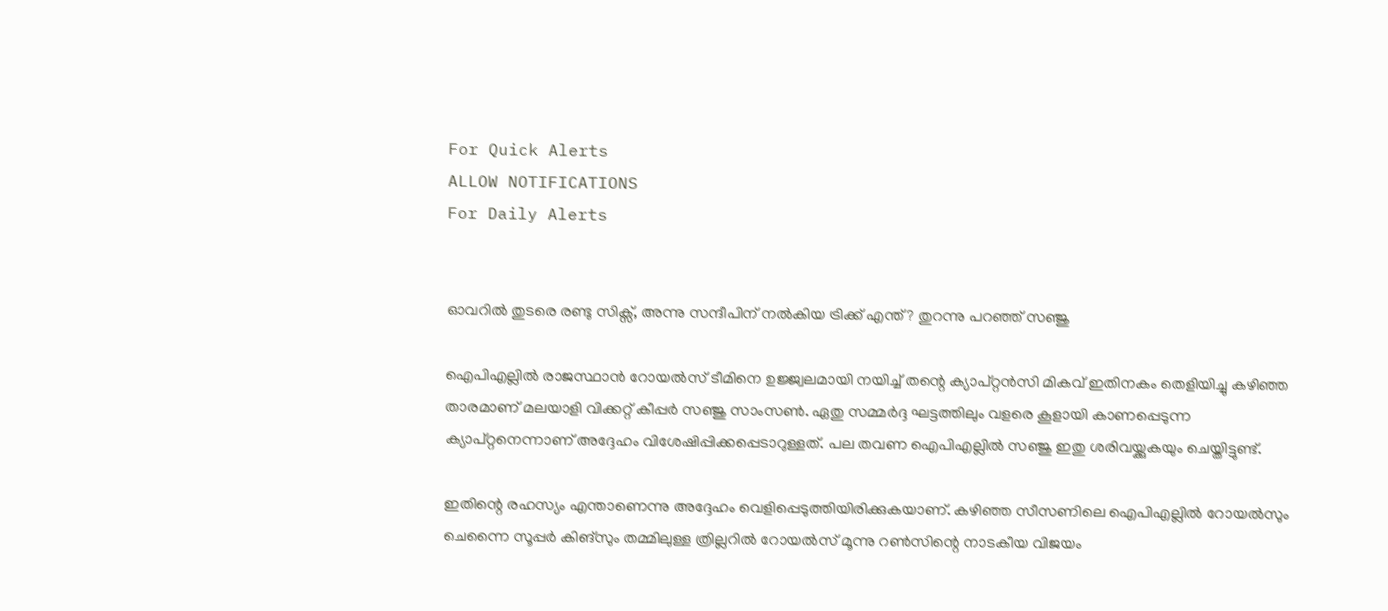For Quick Alerts
ALLOW NOTIFICATIONS
For Daily Alerts


ഓവറില്‍ തുടരെ രണ്ടു സിക്സ്, അന്നു സന്ദീപിന് നല്‍കിയ ട്രിക്ക് എന്ത്? തുറന്നു പറഞ്ഞ് സഞ്ജു

ഐപിഎല്ലില്‍ രാജസ്ഥാന്‍ റോയല്‍സ് ടീമിനെ ഉജ്ജ്വലമായി നയിച്ച് തന്റെ ക്യാപ്റ്റന്‍സി മികവ് ഇതിനകം തെളിയിച്ചു കഴിഞ്ഞ താരമാണ് മലയാളി വിക്കറ്റ് കീപ്പര്‍ സഞ്ജു സാംസണ്‍. ഏതു സമ്മര്‍ദ്ദ ഘട്ടത്തിലും വളരെ കൂളായി കാണപ്പെടുന്ന ക്യാപ്റ്റനെന്നാണ് അദ്ദേഹം വിശേഷിപ്പിക്കപ്പെടാറുള്ളത്. പല തവണ ഐപിഎല്ലില്‍ സഞ്ജു ഇതു ശരിവയ്ക്കുകയും ചെയ്തിട്ടുണ്ട്.

ഇതിന്റെ രഹസ്യം എന്താണെന്നു അദ്ദേഹം വെളിപ്പെടുത്തിയിരിക്കുകയാണ്. കഴിഞ്ഞ സീസണിലെ ഐപിഎല്ലില്‍ റോയല്‍സും ചെന്നൈ സൂപ്പര്‍ കിങ്‌സും തമ്മിലുള്ള ത്രില്ലറില്‍ റോയല്‍സ് മൂന്നു റണ്‍സിന്റെ നാടകീയ വിജയം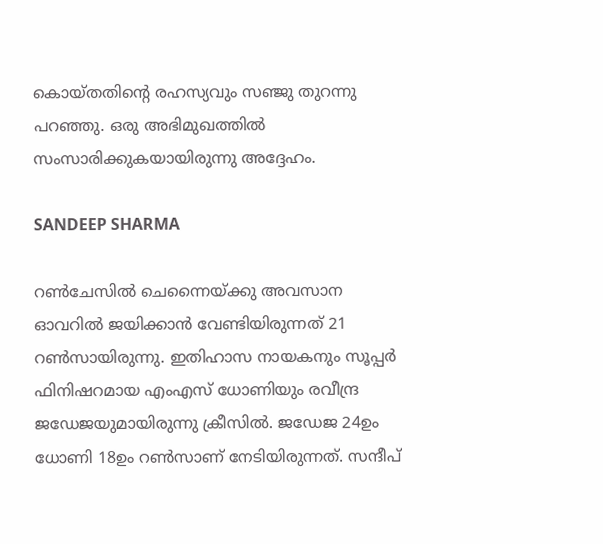കൊയ്തതിന്റെ രഹസ്യവും സഞ്ജു തുറന്നു പറഞ്ഞു. ഒരു അഭിമുഖത്തില്‍ സംസാരിക്കുകയായിരുന്നു അദ്ദേഹം.

SANDEEP SHARMA

റണ്‍ചേസില്‍ ചെന്നൈയ്ക്കു അവസാന ഓവറില്‍ ജയിക്കാന്‍ വേണ്ടിയിരുന്നത് 21 റണ്‍സായിരുന്നു. ഇതിഹാസ നായകനും സൂപ്പര്‍ ഫിനിഷറമായ എംഎസ് ധോണിയും രവീന്ദ്ര ജഡേജയുമായിരുന്നു ക്രീസില്‍. ജഡേജ 24ഉം ധോണി 18ഉം റണ്‍സാണ് നേടിയിരുന്നത്. സന്ദീപ്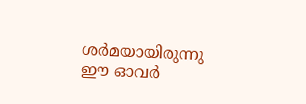ശര്‍മയായിരുന്നു ഈ ഓവര്‍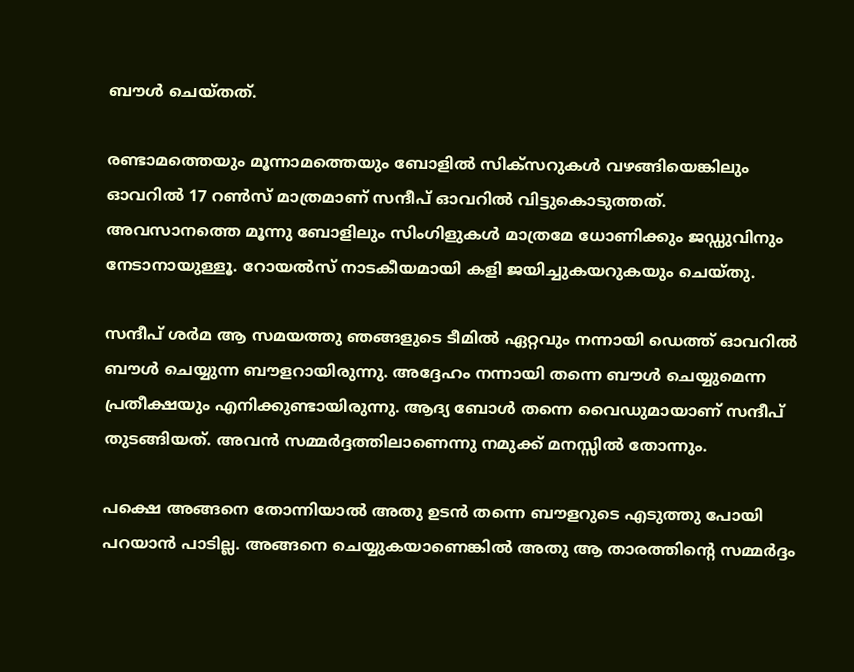ബൗള്‍ ചെയ്തത്.

രണ്ടാമത്തെയും മൂന്നാമത്തെയും ബോളില്‍ സിക്‌സറുകള്‍ വഴങ്ങിയെങ്കിലും ഓവറില്‍ 17 റണ്‍സ് മാത്രമാണ് സന്ദീപ് ഓവറില്‍ വിട്ടുകൊടുത്തത്. അവസാനത്തെ മൂന്നു ബോളിലും സിംഗിളുകള്‍ മാത്രമേ ധോണിക്കും ജഡ്ഡുവിനും നേടാനായുള്ളൂ. റോയല്‍സ് നാടകീയമായി കളി ജയിച്ചുകയറുകയും ചെയ്തു.

സന്ദീപ് ശര്‍മ ആ സമയത്തു ഞങ്ങളുടെ ടീമില്‍ ഏറ്റവും നന്നായി ഡെത്ത് ഓവറില്‍ ബൗള്‍ ചെയ്യുന്ന ബൗളറായിരുന്നു. അദ്ദേഹം നന്നായി തന്നെ ബൗള്‍ ചെയ്യുമെന്ന പ്രതീക്ഷയും എനിക്കുണ്ടായിരുന്നു. ആദ്യ ബോള്‍ തന്നെ വൈഡുമായാണ് സന്ദീപ് തുടങ്ങിയത്. അവന്‍ സമ്മര്‍ദ്ദത്തിലാണെന്നു നമുക്ക് മനസ്സില്‍ തോന്നും.

പക്ഷെ അങ്ങനെ തോന്നിയാല്‍ അതു ഉടന്‍ തന്നെ ബൗളറുടെ എടുത്തു പോയി പറയാന്‍ പാടില്ല. അങ്ങനെ ചെയ്യുകയാണെങ്കില്‍ അതു ആ താരത്തിന്റെ സമ്മര്‍ദ്ദം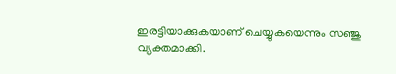ഇരട്ടിയാക്കുകയാണ് ചെയ്യുകയെന്നും സഞ്ജു വ്യക്തമാക്കി.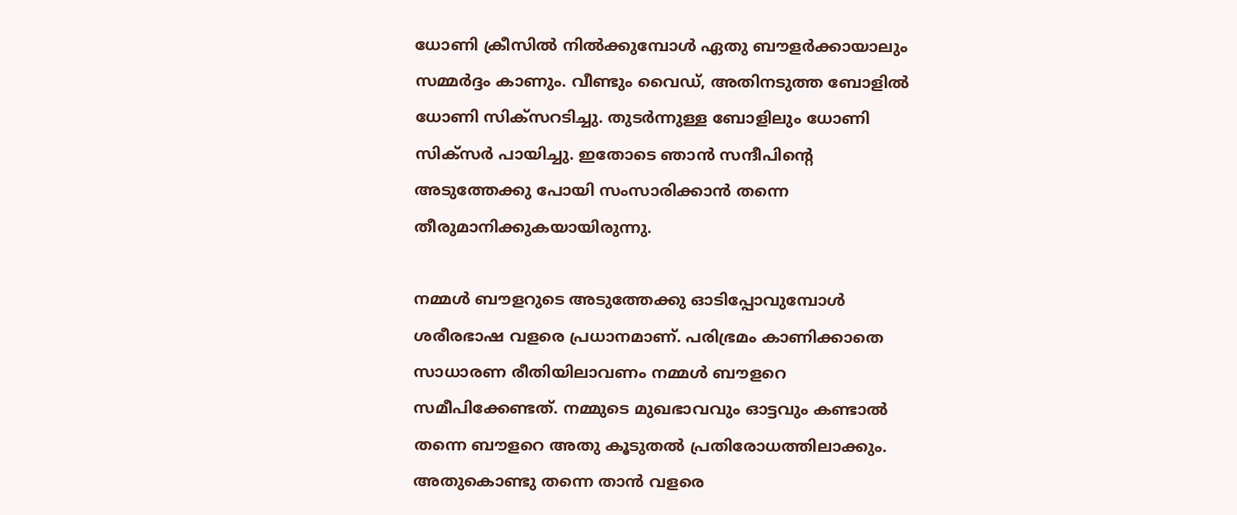ധോണി ക്രീസില്‍ നില്‍ക്കുമ്പോള്‍ ഏതു ബൗളര്‍ക്കായാലും സമ്മര്‍ദ്ദം കാണും. വീണ്ടും വൈഡ്, അതിനടുത്ത ബോളില്‍ ധോണി സിക്‌സറടിച്ചു. തുടര്‍ന്നുള്ള ബോളിലും ധോണി സിക്‌സര്‍ പായിച്ചു. ഇതോടെ ഞാന്‍ സന്ദീപിന്റെ അടുത്തേക്കു പോയി സംസാരിക്കാന്‍ തന്നെ തീരുമാനിക്കുകയായിരുന്നു.

നമ്മള്‍ ബൗളറുടെ അടുത്തേക്കു ഓടിപ്പോവുമ്പോള്‍ ശരീരഭാഷ വളരെ പ്രധാനമാണ്. പരിഭ്രമം കാണിക്കാതെ സാധാരണ രീതിയിലാവണം നമ്മള്‍ ബൗളറെ സമീപിക്കേണ്ടത്. നമ്മുടെ മുഖഭാവവും ഓട്ടവും കണ്ടാല്‍ തന്നെ ബൗളറെ അതു കൂടുതല്‍ പ്രതിരോധത്തിലാക്കും. അതുകൊണ്ടു തന്നെ താന്‍ വളരെ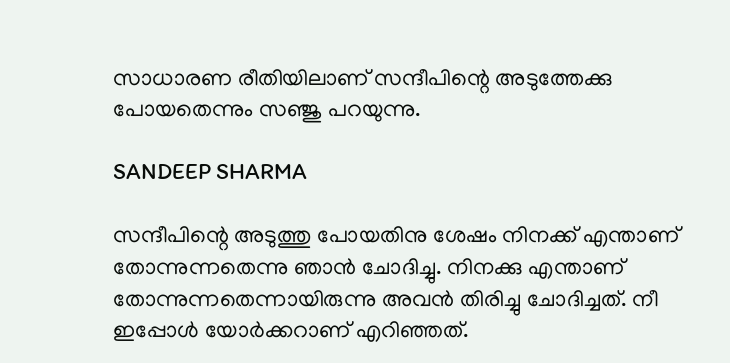സാധാരണ രീതിയിലാണ് സന്ദീപിന്റെ അടുത്തേക്കു പോയതെന്നും സഞ്ജു പറയുന്നു.

SANDEEP SHARMA

സന്ദീപിന്റെ അടുത്തു പോയതിനു ശേഷം നിനക്ക് എന്താണ് തോന്നുന്നതെന്നു ഞാന്‍ ചോദിച്ചു. നിനക്കു എന്താണ് തോന്നുന്നതെന്നായിരുന്നു അവന്‍ തിരിച്ചു ചോദിച്ചത്. നീ ഇപ്പോള്‍ യോര്‍ക്കറാണ് എറിഞ്ഞത്.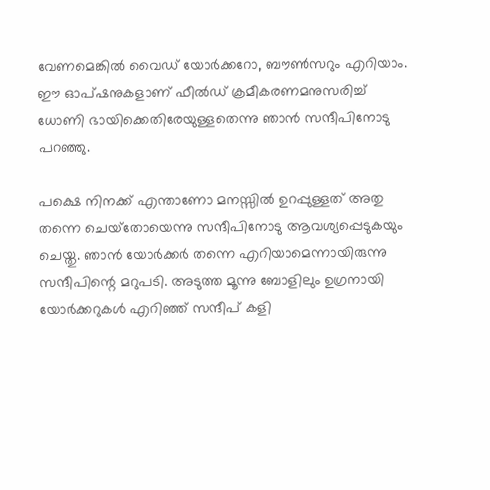വേണമെങ്കില്‍ വൈഡ് യോര്‍ക്കറോ, ബൗണ്‍സറും എറിയാം. ഈ ഓപ്ഷനുകളാണ് ഫീല്‍ഡ് ക്രമീകരണമനുസരിച്ച് ധോണി ഭായിക്കെതിരേയുള്ളതെന്നു ഞാന്‍ സന്ദീപിനോടു പറഞ്ഞു.

പക്ഷെ നിനക്ക് എന്താണോ മനസ്സില്‍ ഉറപ്പുള്ളത് അതു തന്നെ ചെയ്‌തോയെന്നു സന്ദീപിനോടു ആവശ്യപ്പെടുകയും ചെയ്തു. ഞാന്‍ യോര്‍ക്കര്‍ തന്നെ എറിയാമെന്നായിരുന്നു സന്ദീപിന്റെ മറുപടി. അടുത്ത മൂന്നു ബോളിലും ഉഗ്രനായി യോര്‍ക്കറുകള്‍ എറിഞ്ഞ് സന്ദീപ് കളി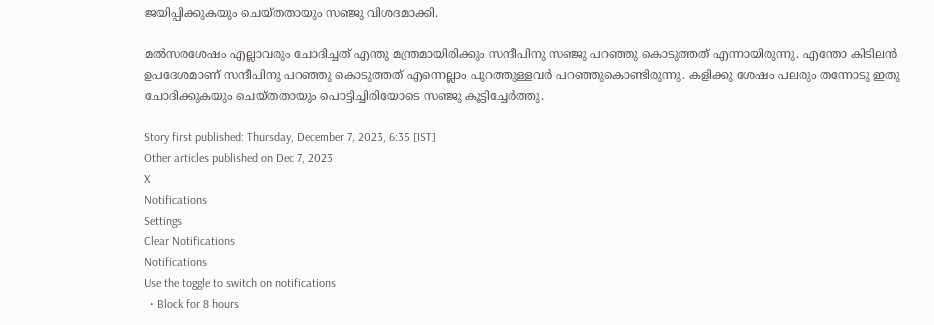ജയിപ്പിക്കുകയും ചെയ്തതായും സഞ്ജു വിശദമാക്കി.

മല്‍സരശേഷം എല്ലാവരും ചോദിച്ചത് എന്തു മന്ത്രമായിരിക്കും സന്ദീപിനു സഞ്ജു പറഞ്ഞു കൊടുത്തത് എന്നായിരുന്നു. എന്തോ കിടിലന്‍ ഉപദേശമാണ് സന്ദീപിനു പറഞ്ഞു കൊടുത്തത് എന്നെല്ലാം പുറത്തുള്ളവര്‍ പറഞ്ഞുകൊണ്ടിരുന്നു. കളിക്കു ശേഷം പലരും തന്നോടു ഇതു ചോദിക്കുകയും ചെയ്തതായും പൊട്ടിച്ചിരിയോടെ സഞ്ജു കൂട്ടിച്ചേര്‍ത്തു.

Story first published: Thursday, December 7, 2023, 6:35 [IST]
Other articles published on Dec 7, 2023
X
Notifications
Settings
Clear Notifications
Notifications
Use the toggle to switch on notifications
  • Block for 8 hours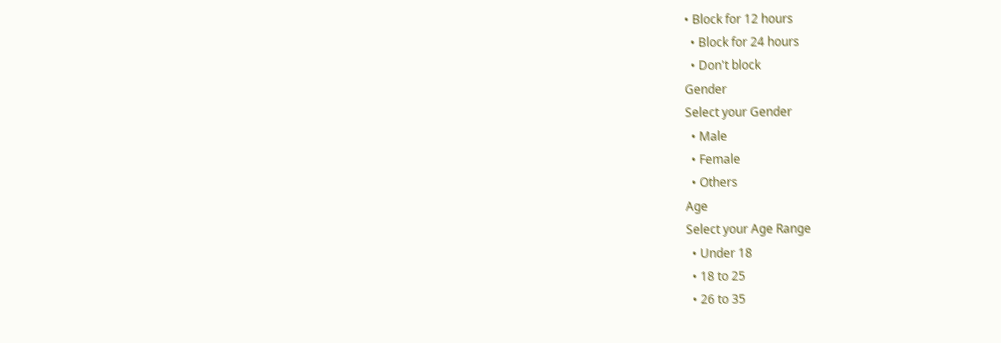• Block for 12 hours
  • Block for 24 hours
  • Don't block
Gender
Select your Gender
  • Male
  • Female
  • Others
Age
Select your Age Range
  • Under 18
  • 18 to 25
  • 26 to 35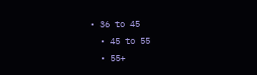• 36 to 45
  • 45 to 55
  • 55+